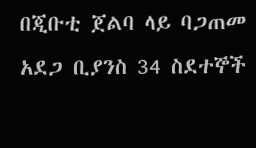በጂቡቲ ጀልባ ላይ ባጋጠመ አደጋ ቢያንስ 34 ስደተኞች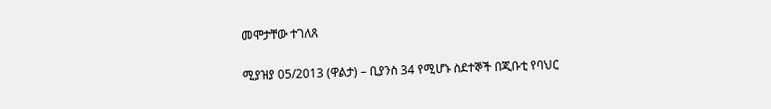መሞታቸው ተገለጸ

ሚያዝያ 05/2013 (ዋልታ) – ቢያንስ 34 የሚሆኑ ስደተኞች በጂቡቲ የባህር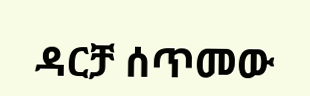ዳርቻ ሰጥመው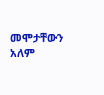መሞታቸውን አለም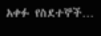አቀፉ የስደተኞች…